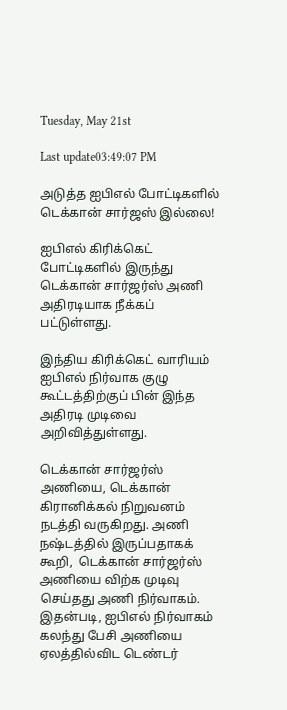Tuesday, May 21st

Last update03:49:07 PM

அடுத்த ஐபிஎல் போட்டிகளில் டெக்கான் சார்ஜஸ் இல்லை!

ஐபிஎல் கிரிக்கெட் போட்டிகளில் இருந்து டெக்கான் சார்ஜர்ஸ் அணி அதிரடியாக நீக்கப் பட்டுள்ளது.

இந்திய கிரிக்கெட் வாரியம் ஐபிஎல் நிர்வாக குழு கூட்டத்திற்குப் பின் இந்த அதிரடி முடிவை அறிவித்துள்ளது.

டெக்கான் சார்ஜர்ஸ் அணியை, டெக்கான் கிரானிக்கல் நிறுவனம் நடத்தி வருகிறது. அணி நஷ்டத்தில் இருப்பதாகக் கூறி,  டெக்கான் சார்ஜர்ஸ் அணியை விற்க முடிவு செய்தது அணி நிர்வாகம். இதன்படி, ஐபிஎல் நிர்வாகம் கலந்து பேசி அணியை ஏலத்தில்விட டெண்டர்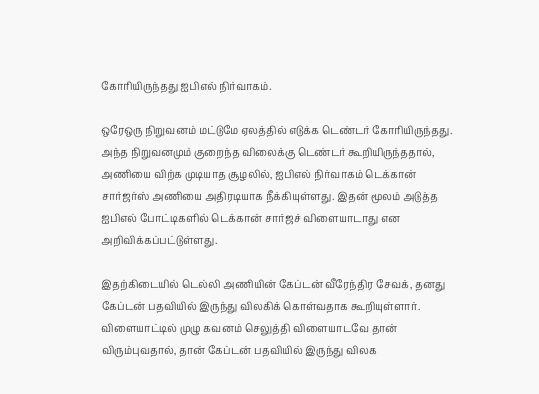கோரியிருந்தது ஐபிஎல் நிர்வாகம்.

ஒரேஒரு நிறுவனம் மட்டுமே ஏலத்தில் எடுக்க டெண்டர் கோரியிருந்தது. அந்த நிறுவனமும் குறைந்த விலைக்கு டெண்டர் கூறியிருந்ததால், அணியை விற்க முடியாத சூழலில், ஐபிஎல் நிர்வாகம் டெக்கான் சார்ஜர்ஸ் அணியை அதிரடியாக நீக்கியுள்ளது. இதன் மூலம் அடுத்த ஐபிஎல் போட்டிகளில் டெக்கான் சார்ஜச் விளையாடாது என அறிவிக்கப்பட்டுள்ளது.

இதற்கிடையில் டெல்லி அணியின் கேப்டன் வீரேந்திர சேவக், தனது கேப்டன் பதவியில் இருந்து விலகிக் கொள்வதாக கூறியுள்ளார். விளையாட்டில் முழு கவனம் செலுத்தி விளையாடவே தான் விரும்புவதால், தான் கேப்டன் பதவியில் இருந்து விலக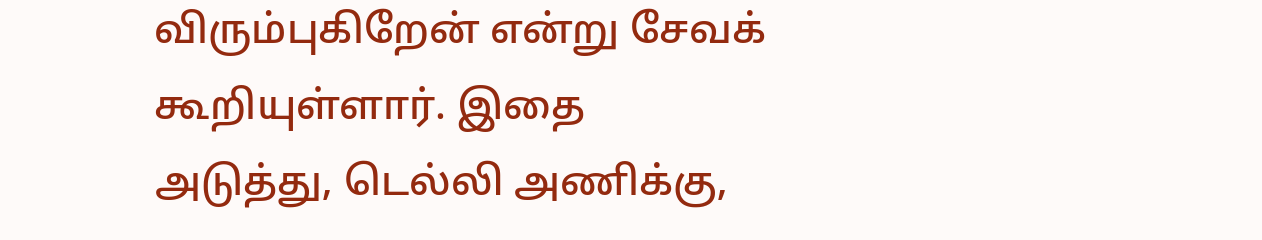விரும்புகிறேன் என்று சேவக் கூறியுள்ளார். இதை அடுத்து, டெல்லி அணிக்கு,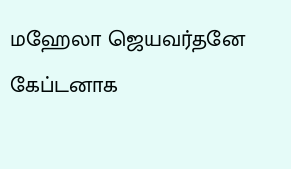மஹேலா ஜெயவர்தனே கேப்டனாக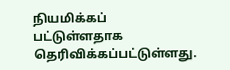நியமிக்கப் பட்டுள்ளதாக தெரிவிக்கப்பட்டுள்ளது.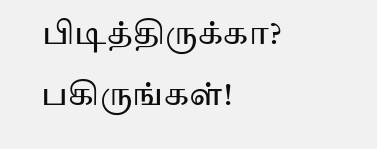பிடித்திருக்கா? பகிருங்கள்!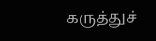கருத்துச்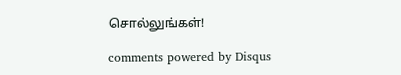சொல்லுங்கள்!

comments powered by Disqus